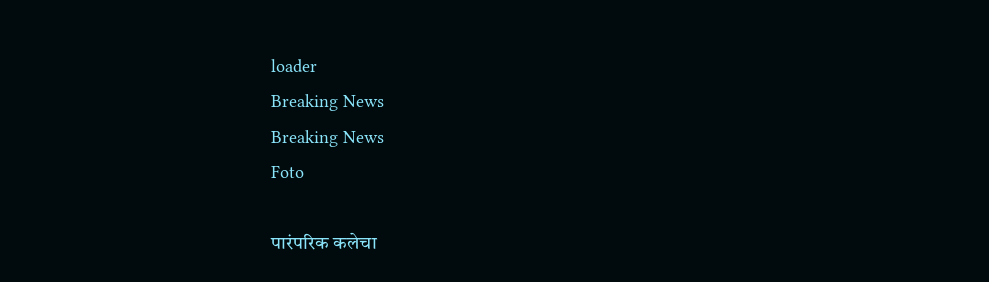loader
Breaking News
Breaking News
Foto

पारंपरिक कलेचा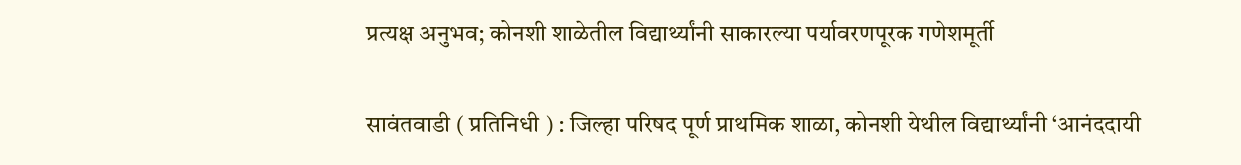प्रत्यक्ष अनुभव; कोनशी शाळेतील विद्यार्थ्यांनी साकारल्या पर्यावरणपूरक गणेशमूर्ती

सावंतवाडी ( प्रतिनिधी ) : जिल्हा परिषद पूर्ण प्राथमिक शाळा, कोनशी येथील विद्यार्थ्यांनी ‘आनंददायी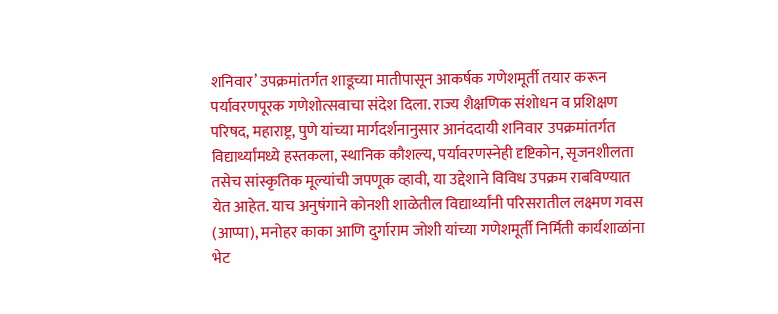शनिवार’ उपक्रमांतर्गत शाडूच्या मातीपासून आकर्षक गणेशमूर्ती तयार करून पर्यावरणपूरक गणेशोत्सवाचा संदेश दिला. राज्य शैक्षणिक संशोधन व प्रशिक्षण परिषद, महाराष्ट्र, पुणे यांच्या मार्गदर्शनानुसार आनंददायी शनिवार उपक्रमांतर्गत विद्यार्थ्यांमध्ये हस्तकला, स्थानिक कौशल्य, पर्यावरणस्नेही दृष्टिकोन, सृजनशीलता तसेच सांस्कृतिक मूल्यांची जपणूक व्हावी, या उद्देशाने विविध उपक्रम राबविण्यात येत आहेत. याच अनुषंगाने कोनशी शाळेतील विद्यार्थ्यांनी परिसरातील लक्ष्मण गवस (आप्पा), मनोहर काका आणि दुर्गाराम जोशी यांच्या गणेशमूर्ती निर्मिती कार्यशाळांना भेट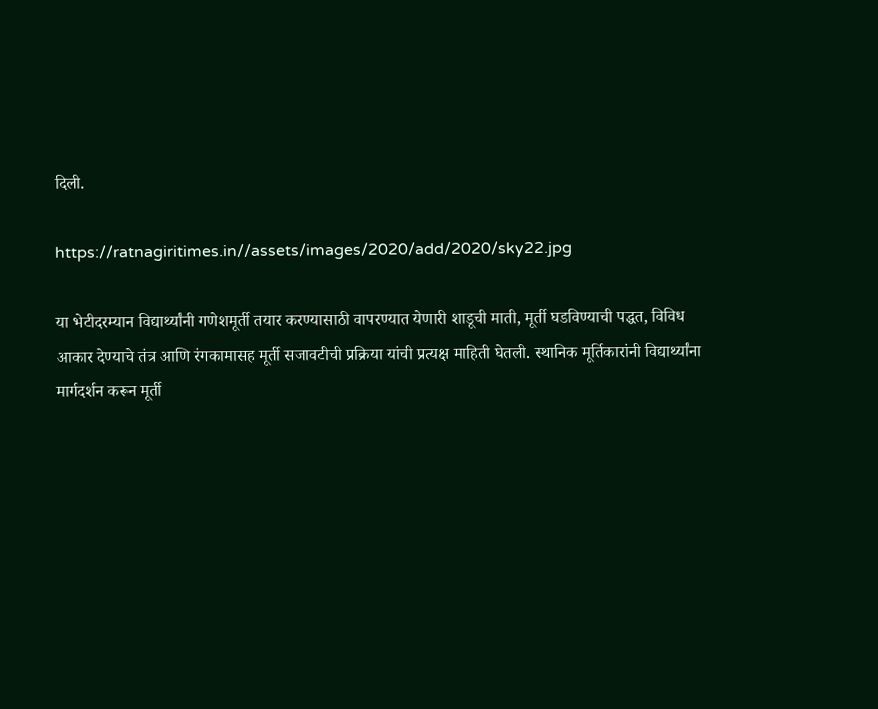दिली.

https://ratnagiritimes.in//assets/images/2020/add/2020/sky22.jpg

या भेटीदरम्यान विद्यार्थ्यांनी गणेशमूर्ती तयार करण्यासाठी वापरण्यात येणारी शाडूची माती, मूर्ती घडविण्याची पद्धत, विविध आकार देण्याचे तंत्र आणि रंगकामासह मूर्ती सजावटीची प्रक्रिया यांची प्रत्यक्ष माहिती घेतली. स्थानिक मूर्तिकारांनी विद्यार्थ्यांना मार्गदर्शन करून मूर्ती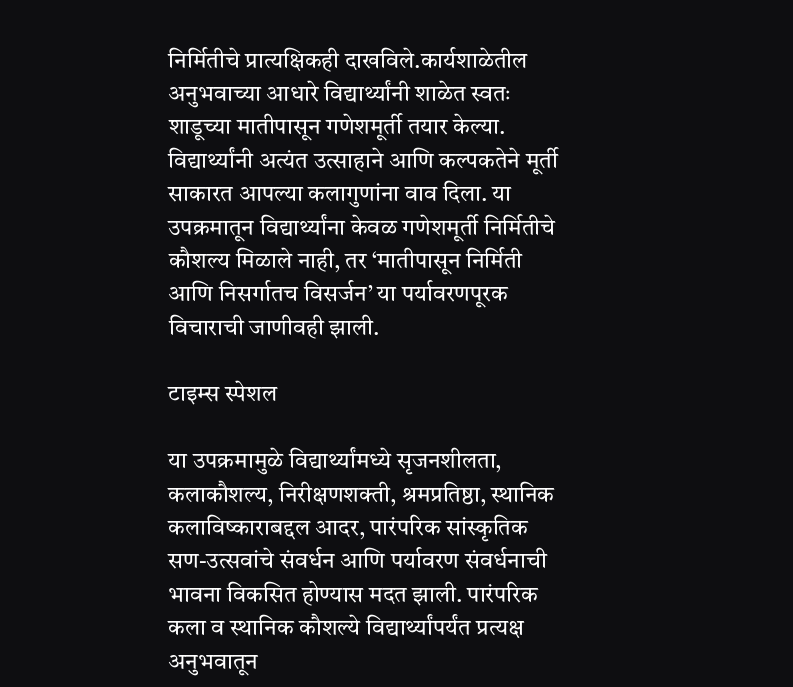निर्मितीचे प्रात्यक्षिकही दाखविले.कार्यशाळेतील अनुभवाच्या आधारे विद्यार्थ्यांनी शाळेत स्वतः शाडूच्या मातीपासून गणेशमूर्ती तयार केल्या. विद्यार्थ्यांनी अत्यंत उत्साहाने आणि कल्पकतेने मूर्ती साकारत आपल्या कलागुणांना वाव दिला. या उपक्रमातून विद्यार्थ्यांना केवळ गणेशमूर्ती निर्मितीचे कौशल्य मिळाले नाही, तर ‘मातीपासून निर्मिती आणि निसर्गातच विसर्जन’ या पर्यावरणपूरक विचाराची जाणीवही झाली.

टाइम्स स्पेशल

या उपक्रमामुळे विद्यार्थ्यांमध्ये सृजनशीलता, कलाकौशल्य, निरीक्षणशक्ती, श्रमप्रतिष्ठा, स्थानिक कलाविष्काराबद्दल आदर, पारंपरिक सांस्कृतिक सण-उत्सवांचे संवर्धन आणि पर्यावरण संवर्धनाची भावना विकसित होण्यास मदत झाली. पारंपरिक कला व स्थानिक कौशल्ये विद्यार्थ्यांपर्यंत प्रत्यक्ष अनुभवातून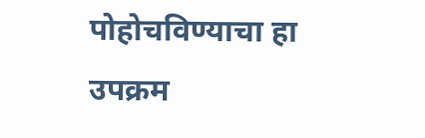पोहोचविण्याचा हा उपक्रम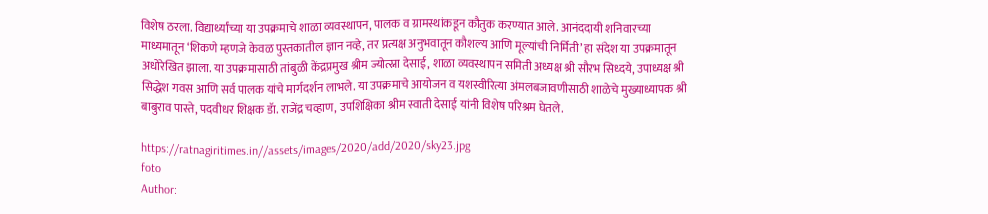विशेष ठरला. विद्यार्थ्यांच्या या उपक्रमाचे शाळा व्यवस्थापन, पालक व ग्रामस्थांकडून कौतुक करण्यात आले. आनंददायी शनिवारच्या माध्यमातून ‘शिकणे म्हणजे केवळ पुस्तकातील ज्ञान नव्हे, तर प्रत्यक्ष अनुभवातून कौशल्य आणि मूल्यांची निर्मिती’ हा संदेश या उपक्रमातून अधोरेखित झाला. या उपक्रमासाठी तांबुळी केंद्रप्रमुख श्रीम ज्योत्स्ना देसाई, शाळा व्यवस्थापन समिती अध्यक्ष श्री सौरभ सिध्दये, उपाध्यक्ष श्री सिद्धेश गवस आणि सर्व पालक यांचे मार्गदर्शन लाभले. या उपक्रमाचे आयोजन व यशस्वीरित्या अंमलबजावणीसाठी शाळेचे मुख्याध्यापक श्री बाबुराव पास्ते, पदवीधर शिक्षक डॅा. राजेंद्र चव्हाण, उपशिक्षिका श्रीम स्वाती देसाई यांनी विशेष परिश्रम घेतले.

https://ratnagiritimes.in//assets/images/2020/add/2020/sky23.jpg
foto
Author: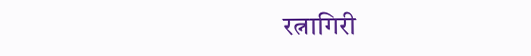रत्नागिरी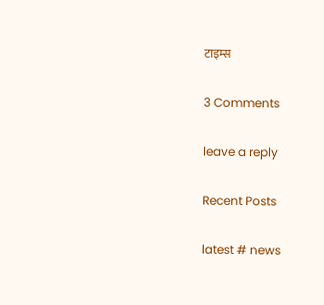टाइम्स

3 Comments

leave a reply

Recent Posts

latest # news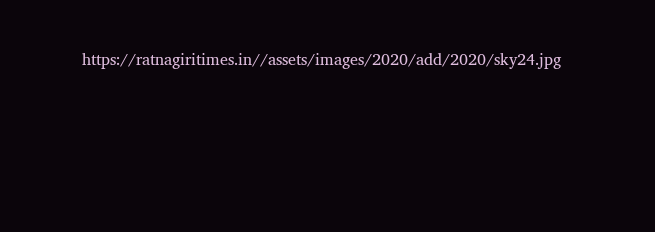https://ratnagiritimes.in//assets/images/2020/add/2020/sky24.jpg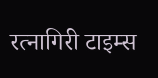रत्नागिरी टाइम्स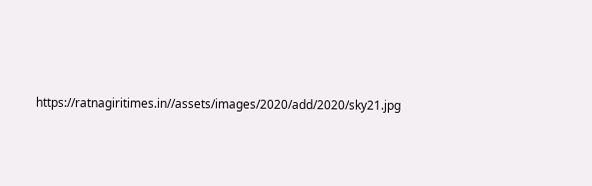https://ratnagiritimes.in//assets/images/2020/add/2020/sky21.jpg